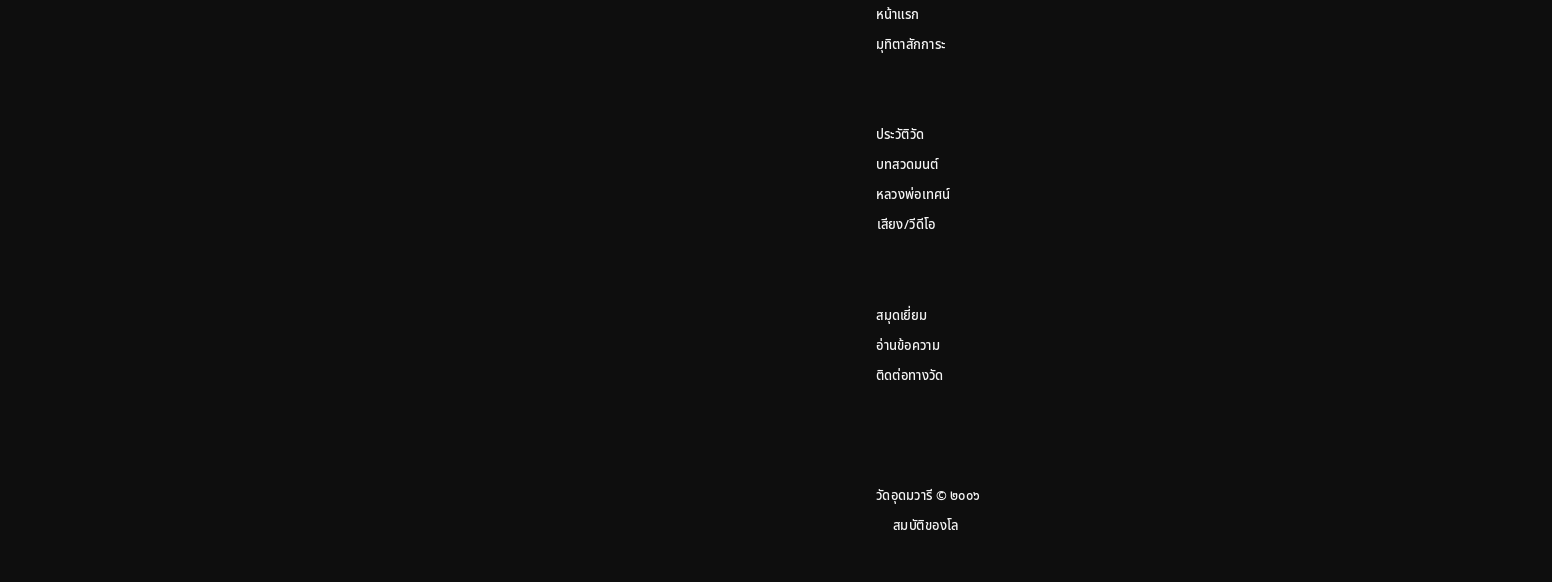หน้าแรก
มุทิตาสักการะ


ประวัติวัด
บทสวดมนต์
หลวงพ่อเทศน์
เสียง/วีดีโอ


สมุดเยี่ยม
อ่านข้อความ
ติดต่อทางวัด



วัดอุดมวารี © ๒๐๐๖
     สมบัติของโล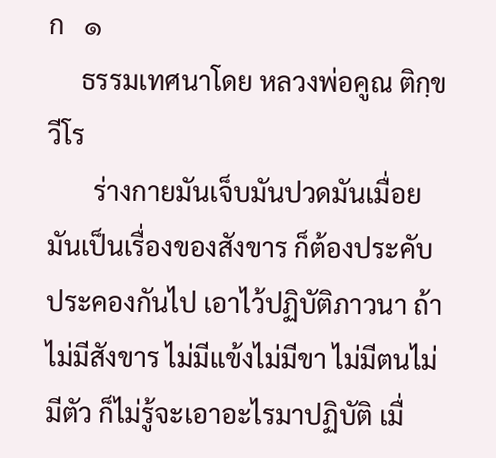ก   ๑
     ธรรมเทศนาโดย หลวงพ่อคูณ ติกฺขวีโร
       ร่างกายมันเจ็บมันปวดมันเมื่อย มันเป็นเรื่องของสังขาร ก็ต้องประคับประคองกันไป เอาไว้ปฏิบัติภาวนา ถ้าไม่มีสังขาร ไม่มีแข้งไม่มีขา ไม่มีตนไม่มีตัว ก็ไม่รู้จะเอาอะไรมาปฏิบัติ เมื่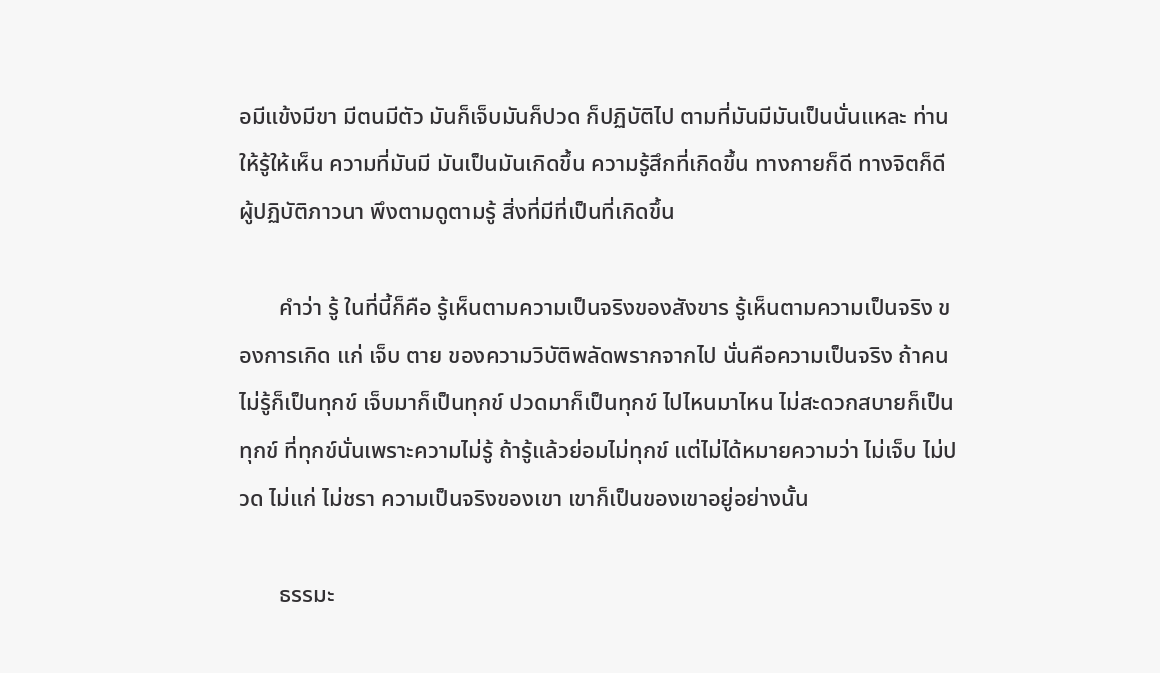อมีแข้งมีขา มีตนมีตัว มันก็เจ็บมันก็ปวด ก็ปฏิบัติไป ตามที่มันมีมันเป็นนั่นแหละ ท่านให้รู้ให้เห็น ความที่มันมี มันเป็นมันเกิดขึ้น ความรู้สึกที่เกิดขึ้น ทางกายก็ดี ทางจิตก็ดี ผู้ปฏิบัติภาวนา พึงตามดูตามรู้ สิ่งที่มีที่เป็นที่เกิดขึ้น

       คำว่า รู้ ในที่นี้ก็คือ รู้เห็นตามความเป็นจริงของสังขาร รู้เห็นตามความเป็นจริง ของการเกิด แก่ เจ็บ ตาย ของความวิบัติพลัดพรากจากไป นั่นคือความเป็นจริง ถ้าคนไม่รู้ก็เป็นทุกข์ เจ็บมาก็เป็นทุกข์ ปวดมาก็เป็นทุกข์ ไปไหนมาไหน ไม่สะดวกสบายก็เป็นทุกข์ ที่ทุกข์นั่นเพราะความไม่รู้ ถ้ารู้แล้วย่อมไม่ทุกข์ แต่ไม่ได้หมายความว่า ไม่เจ็บ ไม่ปวด ไม่แก่ ไม่ชรา ความเป็นจริงของเขา เขาก็เป็นของเขาอยู่อย่างนั้น

       ธรรมะ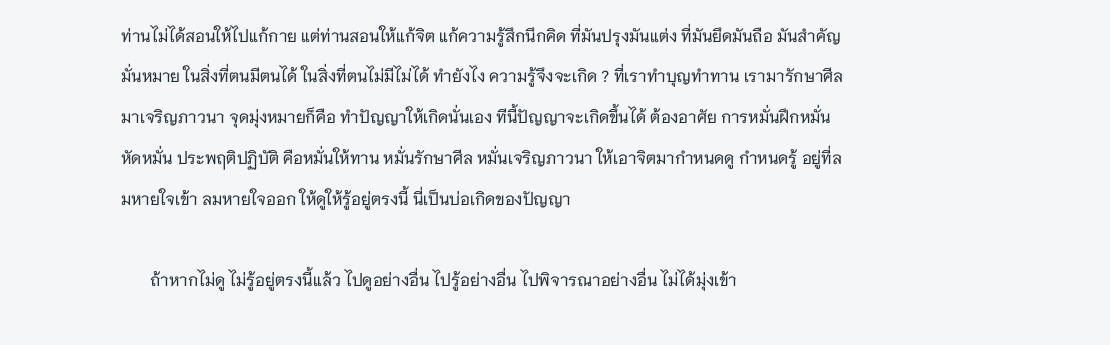ท่านไม่ได้สอนให้ไปแก้กาย แต่ท่านสอนให้แก้จิต แก้ความรู้สึกนึกคิด ที่มันปรุงมันแต่ง ที่มันยึดมันถือ มันสำคัญมั่นหมาย ในสิ่งที่ตนมีตนได้ ในสิ่งที่ตนไม่มีไม่ได้ ทำยังไง ความรู้จึงจะเกิด ? ที่เราทำบุญทำทาน เรามารักษาศีล มาเจริญภาวนา จุดมุ่งหมายก็คือ ทำปัญญาให้เกิดนั่นเอง ทีนี้ปัญญาจะเกิดขึ้นได้ ต้องอาศัย การหมั่นฝึกหมั่นหัดหมั่น ประพฤติปฏิบัติ คือหมั่นให้ทาน หมั่นรักษาศีล หมั่นเจริญภาวนา ให้เอาจิตมากำหนดดู กำหนดรู้ อยู่ที่ลมหายใจเข้า ลมหายใจออก ให้ดูให้รู้อยู่ตรงนี้ นี่เป็นบ่อเกิดของปัญญา

       ถ้าหากไม่ดู ไม่รู้อยู่ตรงนี้แล้ว ไปดูอย่างอื่น ไปรู้อย่างอื่น ไปพิจารณาอย่างอื่น ไม่ได้มุ่งเข้า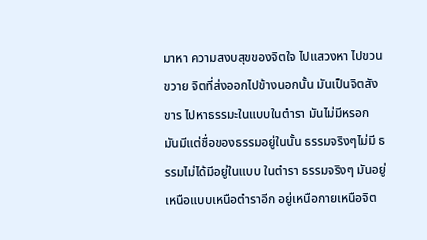มาหา ความสงบสุขของจิตใจ ไปแสวงหา ไปขวนขวาย จิตที่ส่งออกไปข้างนอกนั้น มันเป็นจิตสังขาร ไปหาธรรมะในแบบในตำรา มันไม่มีหรอก มันมีแต่ชื่อของธรรมอยู่ในนั้น ธรรมจริงๆไม่มี ธรรมไม่ได้มีอยู่ในแบบ ในตำรา ธรรมจริงๆ มันอยู่เหนือแบบเหนือตำราอีก อยู่เหนือกายเหนือจิต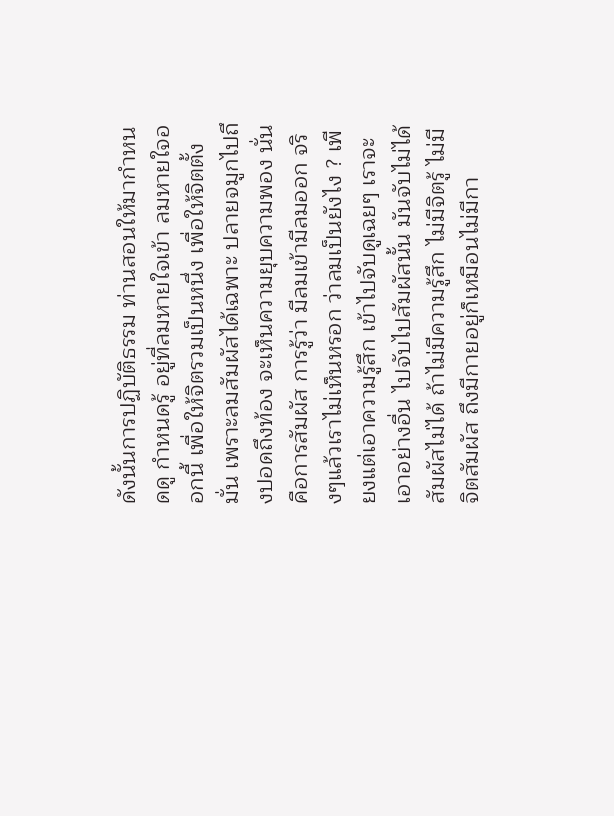ดังนั้นการปฏิบัติธรรม ท่านสอนให้มากำหนดดู กำหนดรู้ อยู่ที่ลมหายใจเข้า ลมหายใจออกนี้ เพื่อให้จิตรวมเป็นหนึ่ง เพื่อให้จิตตั้งมั่น เพราะลมสัมผัสได้เฉพาะ ปลายจมูกไปถึงปอดถึงท้อง จะเห็นความยุบความพอง นั่นคือการสัมผัส การรู้ว่า มีลมเข้ามีลมออก จริงๆแล้วเราไม่เห็นหรอก ว่าลมเป็นยังไง ? เพียงแต่เอาความรู้สึก เข้าไปจับดูเฉยๆ เราจะเอาอย่างอื่น ไปจับไปสัมผัสนั้น มันจับไม่ได้สัมผัสไม่ได้ ถ้าไม่มีความรู้สึก ไม่มีจิตรู้ ไม่มีจิตสัมผัส ถึงมีกายอยู่ก็เหมือนไม่มีกา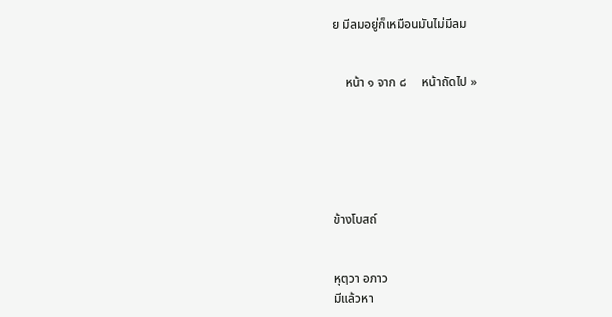ย มีลมอยู่ก็เหมือนมันไม่มีลม


    หน้า ๑ จาก ๘     หน้าถัดไป »






ข้างโบสถ์


หุตฺวา อภาว
มีแล้วหา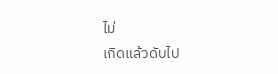ไม่
เกิดแล้วดับไป